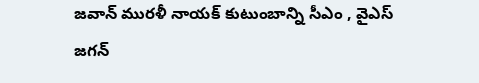జవాన్ మురళీ నాయక్ కుటుంబాన్ని సీఎం , వైఎస్ జగన్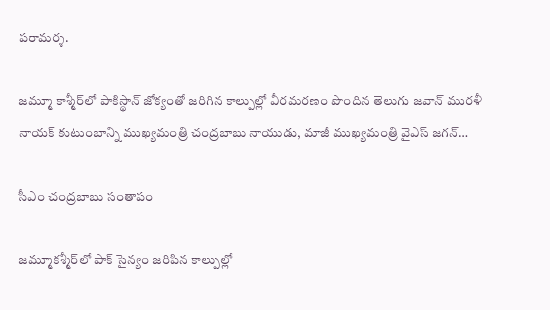పరామర్శ.

జమ్మూ కాశ్మీర్‌లో పాకిస్థాన్ జోక్యంతో జరిగిన కాల్పుల్లో వీరమరణం పొందిన తెలుగు జవాన్ మురళీ నాయక్ కుటుంబాన్ని ముఖ్యమంత్రి చంద్రబాబు నాయుడు, మాజీ ముఖ్యమంత్రి వైఎస్ జగన్…

సీఎం చంద్రబాబు సంతాపం

జమ్మూకశ్మీర్‌లో పాక్ సైన్యం జరిపిన కాల్పుల్లో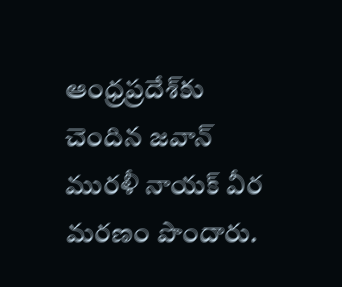ఆంధ్రప్రదేశ్‌కు చెందిన జవాన్ మురళీ నాయక్ వీర మరణం పొందారు.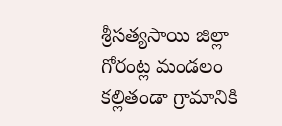శ్రీసత్యసాయి జిల్లా గోరంట్ల మండలం కల్లితండా గ్రామానికి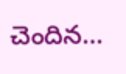చెందిన…